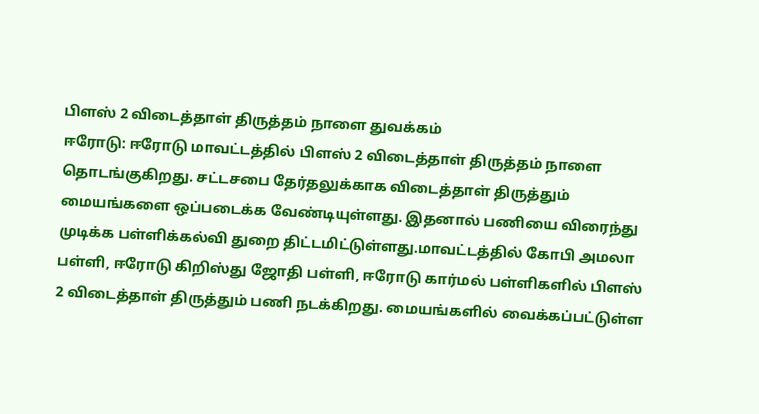பிளஸ் 2 விடைத்தாள் திருத்தம் நாளை துவக்கம்
ஈரோடு: ஈரோடு மாவட்டத்தில் பிளஸ் 2 விடைத்தாள் திருத்தம் நாளை தொடங்குகிறது. சட்டசபை தேர்தலுக்காக விடைத்தாள் திருத்தும் மையங்களை ஒப்படைக்க வேண்டியுள்ளது. இதனால் பணியை விரைந்து முடிக்க பள்ளிக்கல்வி துறை திட்டமிட்டுள்ளது.மாவட்டத்தில் கோபி அமலா பள்ளி, ஈரோடு கிறிஸ்து ஜோதி பள்ளி, ஈரோடு கார்மல் பள்ளிகளில் பிளஸ் 2 விடைத்தாள் திருத்தும் பணி நடக்கிறது. மையங்களில் வைக்கப்பட்டுள்ள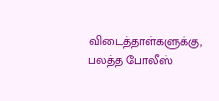விடைத்தாள்களுக்கு, பலத்த போலீஸ்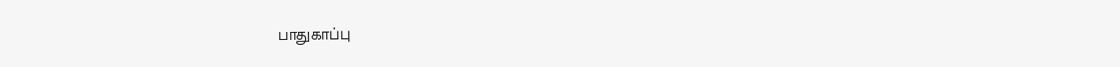பாதுகாப்பு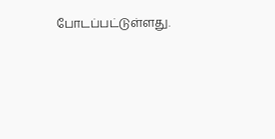போடப்பட்டுள்ளது.